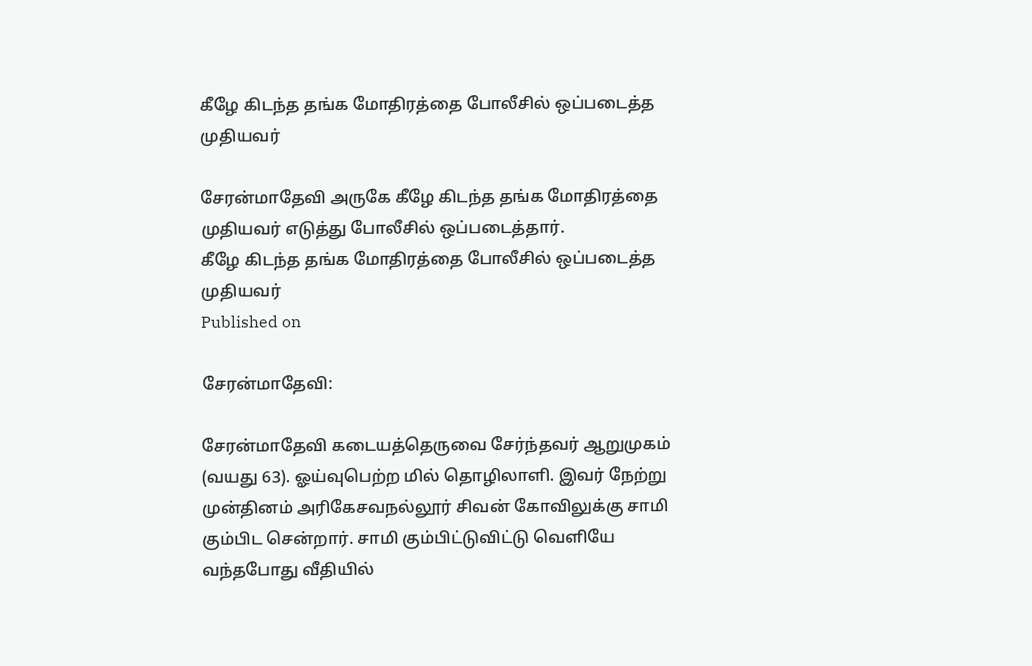கீழே கிடந்த தங்க மோதிரத்தை போலீசில் ஒப்படைத்த முதியவர்

சேரன்மாதேவி அருகே கீழே கிடந்த தங்க மோதிரத்தை முதியவர் எடுத்து போலீசில் ஒப்படைத்தார்.
கீழே கிடந்த தங்க மோதிரத்தை போலீசில் ஒப்படைத்த முதியவர்
Published on

சேரன்மாதேவி:

சேரன்மாதேவி கடையத்தெருவை சேர்ந்தவர் ஆறுமுகம் (வயது 63). ஓய்வுபெற்ற மில் தொழிலாளி. இவர் நேற்று முன்தினம் அரிகேசவநல்லூர் சிவன் கோவிலுக்கு சாமி கும்பிட சென்றார். சாமி கும்பிட்டுவிட்டு வெளியே வந்தபோது வீதியில்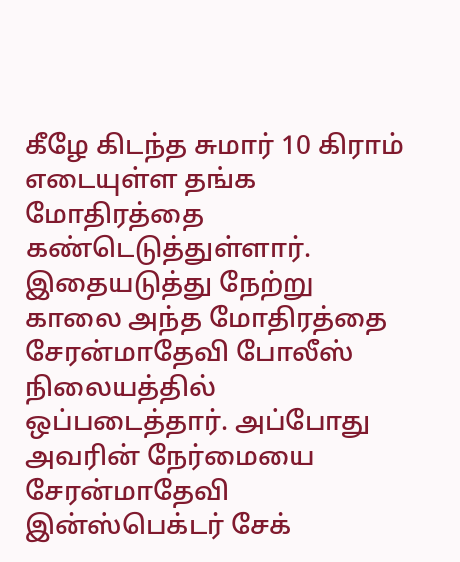கீழே கிடந்த சுமார் 10 கிராம் எடையுள்ள தங்க மோதிரத்தை கண்டெடுத்துள்ளார். இதையடுத்து நேற்று காலை அந்த மோதிரத்தை சேரன்மாதேவி போலீஸ் நிலையத்தில் ஒப்படைத்தார். அப்போது அவரின் நேர்மையை சேரன்மாதேவி இன்ஸ்பெக்டர் சேக்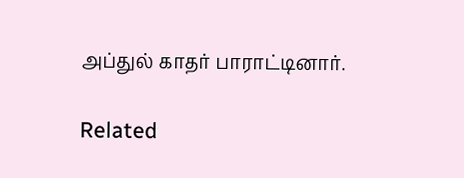அப்துல் காதர் பாராட்டினார்.

Related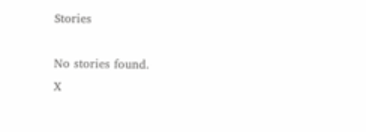Stories

No stories found.
X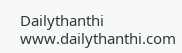Dailythanthi
www.dailythanthi.com